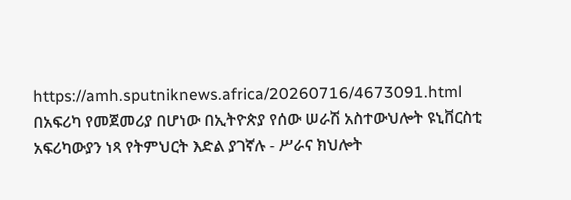https://amh.sputniknews.africa/20260716/4673091.html
በአፍሪካ የመጀመሪያ በሆነው በኢትዮጵያ የሰው ሠራሽ አስተውህሎት ዩኒቨርስቲ አፍሪካውያን ነጻ የትምህርት እድል ያገኛሉ - ሥራና ክህሎት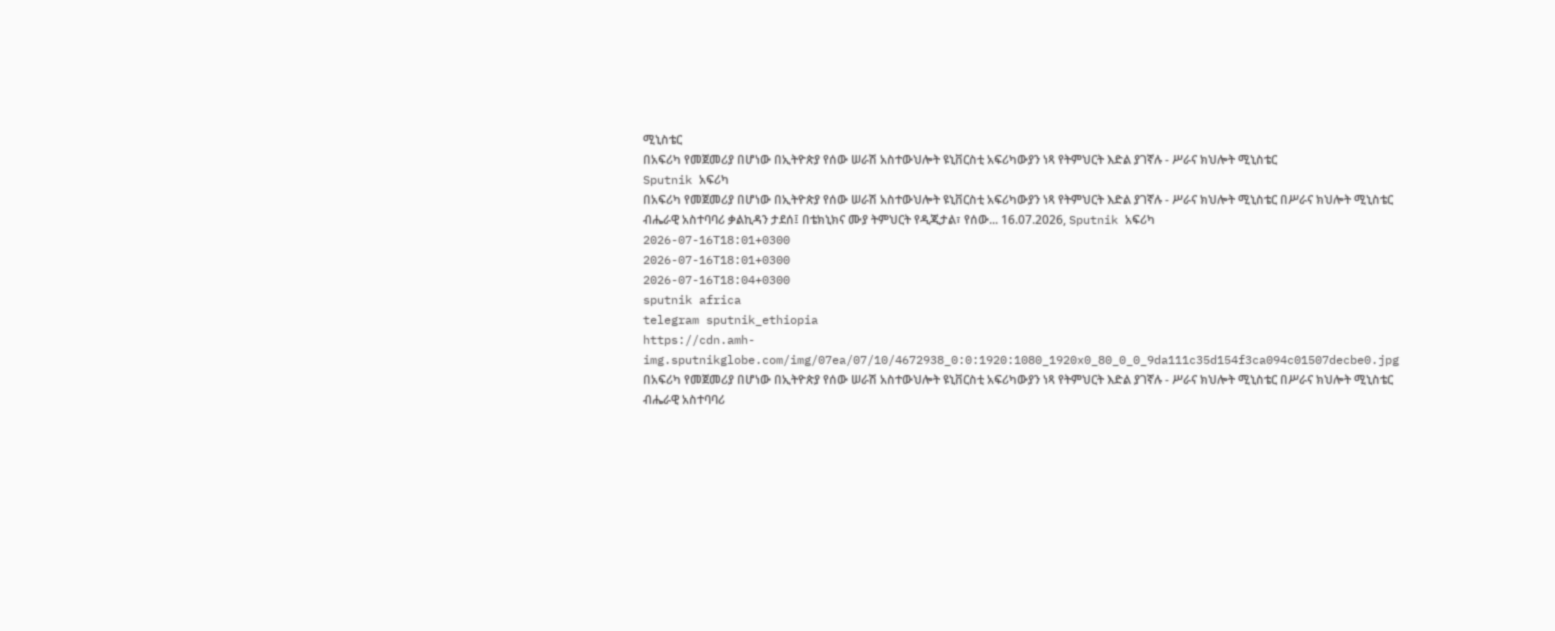ሚኒስቴር
በአፍሪካ የመጀመሪያ በሆነው በኢትዮጵያ የሰው ሠራሽ አስተውህሎት ዩኒቨርስቲ አፍሪካውያን ነጻ የትምህርት እድል ያገኛሉ - ሥራና ክህሎት ሚኒስቴር
Sputnik አፍሪካ
በአፍሪካ የመጀመሪያ በሆነው በኢትዮጵያ የሰው ሠራሽ አስተውህሎት ዩኒቨርስቲ አፍሪካውያን ነጻ የትምህርት እድል ያገኛሉ - ሥራና ክህሎት ሚኒስቴር በሥራና ክህሎት ሚኒስቴር ብሔራዊ አስተባባሪ ቃልኪዳን ታደሰ፤ በቴክኒክና ሙያ ትምህርት የዲጂታል፣ የሰው... 16.07.2026, Sputnik አፍሪካ
2026-07-16T18:01+0300
2026-07-16T18:01+0300
2026-07-16T18:04+0300
sputnik africa
telegram sputnik_ethiopia
https://cdn.amh-img.sputnikglobe.com/img/07ea/07/10/4672938_0:0:1920:1080_1920x0_80_0_0_9da111c35d154f3ca094c01507decbe0.jpg
በአፍሪካ የመጀመሪያ በሆነው በኢትዮጵያ የሰው ሠራሽ አስተውህሎት ዩኒቨርስቲ አፍሪካውያን ነጻ የትምህርት እድል ያገኛሉ - ሥራና ክህሎት ሚኒስቴር በሥራና ክህሎት ሚኒስቴር ብሔራዊ አስተባባሪ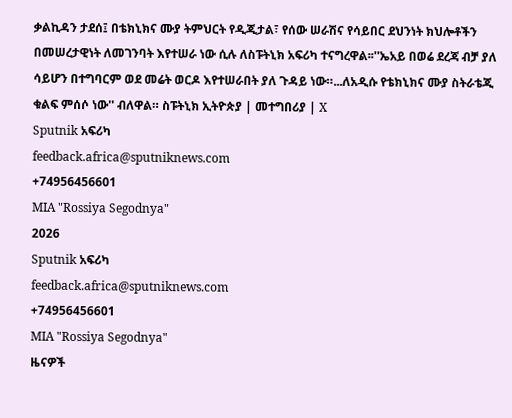ቃልኪዳን ታደሰ፤ በቴክኒክና ሙያ ትምህርት የዲጂታል፣ የሰው ሠራሽና የሳይበር ደህንነት ክህሎቶችን በመሠረታዊነት ለመገንባት እየተሠራ ነው ሲሉ ለስፑትኒክ አፍሪካ ተናግረዋል፡፡''ኤአይ በወሬ ደረጃ ብቻ ያለ ሳይሆን በተግባርም ወደ መሬት ወርዶ እየተሠራበት ያለ ጉዳይ ነው።...ለአዲሱ የቴክኒክና ሙያ ስትራቴጂ ቁልፍ ምሰሶ ነው'' ብለዋል። ስፑትኒክ ኢትዮጵያ | መተግበሪያ | X
Sputnik አፍሪካ
feedback.africa@sputniknews.com
+74956456601
MIA "Rossiya Segodnya"
2026
Sputnik አፍሪካ
feedback.africa@sputniknews.com
+74956456601
MIA "Rossiya Segodnya"
ዜናዎች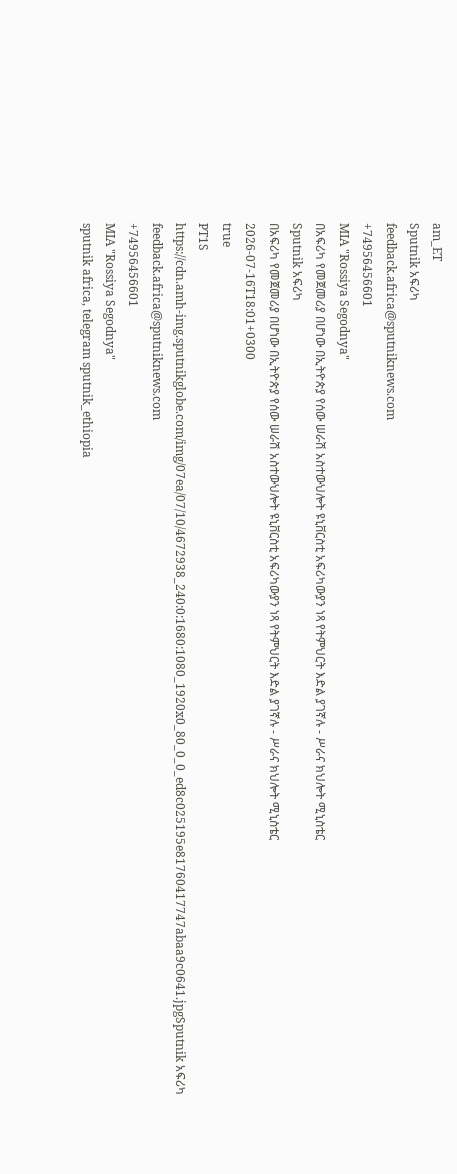am_ET
Sputnik አፍሪካ
feedback.africa@sputniknews.com
+74956456601
MIA "Rossiya Segodnya"
በአፍሪካ የመጀመሪያ በሆነው በኢትዮጵያ የሰው ሠራሽ አስተውህሎት ዩኒቨርስቲ አፍሪካውያን ነጻ የትምህርት እድል ያገኛሉ - ሥራና ክህሎት ሚኒስቴር
Sputnik አፍሪካ
በአፍሪካ የመጀመሪያ በሆነው በኢትዮጵያ የሰው ሠራሽ አስተውህሎት ዩኒቨርስቲ አፍሪካውያን ነጻ የትምህርት እድል ያገኛሉ - ሥራና ክህሎት ሚኒስቴር
2026-07-16T18:01+0300
true
PT1S
https://cdn.amh-img.sputnikglobe.com/img/07ea/07/10/4672938_240:0:1680:1080_1920x0_80_0_0_ed8c025195e81760417747abaa9c0641.jpgSputnik አፍሪካ
feedback.africa@sputniknews.com
+74956456601
MIA "Rossiya Segodnya"
sputnik africa, telegram sputnik_ethiopia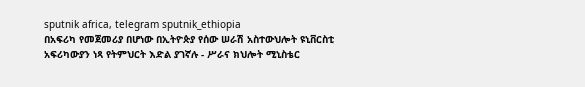sputnik africa, telegram sputnik_ethiopia
በአፍሪካ የመጀመሪያ በሆነው በኢትዮጵያ የሰው ሠራሽ አስተውህሎት ዩኒቨርስቲ አፍሪካውያን ነጻ የትምህርት እድል ያገኛሉ - ሥራና ክህሎት ሚኒስቴር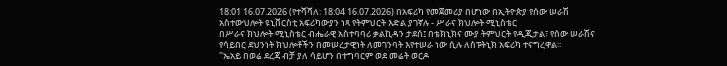18:01 16.07.2026 (የተሻሻለ: 18:04 16.07.2026) በአፍሪካ የመጀመሪያ በሆነው በኢትዮጵያ የሰው ሠራሽ አስተውህሎት ዩኒቨርስቲ አፍሪካውያን ነጻ የትምህርት እድል ያገኛሉ - ሥራና ክህሎት ሚኒስቴር
በሥራና ክህሎት ሚኒስቴር ብሔራዊ አስተባባሪ ቃልኪዳን ታደሰ፤ በቴክኒክና ሙያ ትምህርት የዲጂታል፣ የሰው ሠራሽና የሳይበር ደህንነት ክህሎቶችን በመሠረታዊነት ለመገንባት እየተሠራ ነው ሲሉ ለስፑትኒክ አፍሪካ ተናግረዋል፡፡
''ኤአይ በወሬ ደረጃ ብቻ ያለ ሳይሆን በተግባርም ወደ መሬት ወርዶ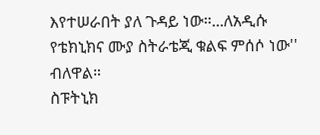እየተሠራበት ያለ ጉዳይ ነው።...ለአዲሱ የቴክኒክና ሙያ ስትራቴጂ ቁልፍ ምሰሶ ነው'' ብለዋል።
ስፑትኒክ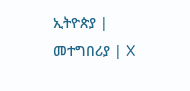ኢትዮጵያ | መተግበሪያ | X